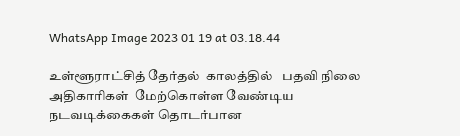WhatsApp Image 2023 01 19 at 03.18.44

உள்ளூராட்சித் தேர்தல்  காலத்தில்   பதவி நிலை அதிகாரிகள்  மேற்கொள்ள வேண்டிய  நடவடிக்கைகள் தொடர்பான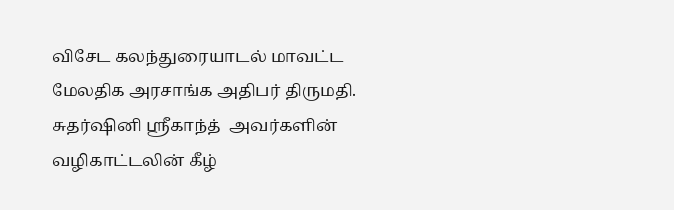விசேட கலந்துரையாடல் மாவட்ட மேலதிக அரசாங்க அதிபர் திருமதி. சுதர்ஷினி ஶ்ரீகாந்த்  அவர்களின் வழிகாட்டலின் கீழ்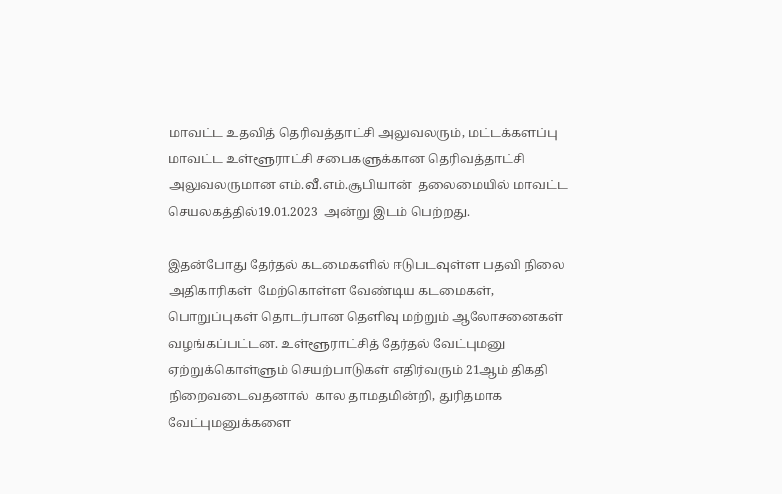மாவட்ட உதவித் தெரிவத்தாட்சி அலுவலரும், மட்டக்களப்பு மாவட்ட உள்ளூராட்சி சபைகளுக்கான தெரிவத்தாட்சி அலுவலருமான எம்.வீ.எம்.சூபியான்  தலைமையில் மாவட்ட செயலகத்தில்19.01.2023  அன்று இடம் பெற்றது.

இதன்போது தேர்தல் கடமைகளில் ஈடுபடவுள்ள பதவி நிலை அதிகாரிகள்  மேற்கொள்ள வேண்டிய கடமைகள், பொறுப்புகள் தொடர்பான தெளிவு மற்றும் ஆலோசனைகள் வழங்கப்பட்டன. உள்ளூராட்சித் தேர்தல் வேட்புமனு ஏற்றுக்கொள்ளும் செயற்பாடுகள் எதிர்வரும் 21ஆம் திகதி நிறைவடைவதனால்  கால தாமதமின்றி, துரிதமாக வேட்புமனுக்களை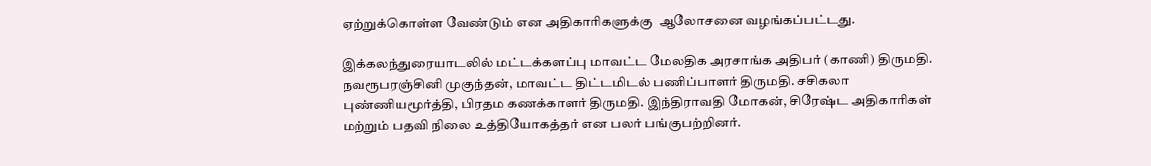ஏற்றுக்கொள்ள வேண்டும் என அதிகாரிகளுக்கு  ஆலோசனை வழங்கப்பட்டது.

இக்கலந்துரையாடலில் மட்டக்களப்பு மாவட்ட மேலதிக அரசாங்க அதிபர் (காணி) திருமதி. நவரூபரஞ்சினி முகுந்தன், மாவட்ட திட்டமிடல் பணிப்பாளர் திருமதி. சசிகலா புண்ணியமூர்த்தி, பிரதம கணக்காளர் திருமதி. இந்திராவதி மோகன், சிரேஷ்ட அதிகாரிகள் மற்றும் பதவி நிலை உத்தியோகத்தர் என பலர் பங்குபற்றினர்.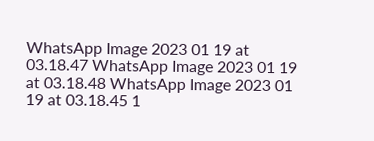WhatsApp Image 2023 01 19 at 03.18.47 WhatsApp Image 2023 01 19 at 03.18.48 WhatsApp Image 2023 01 19 at 03.18.45 1